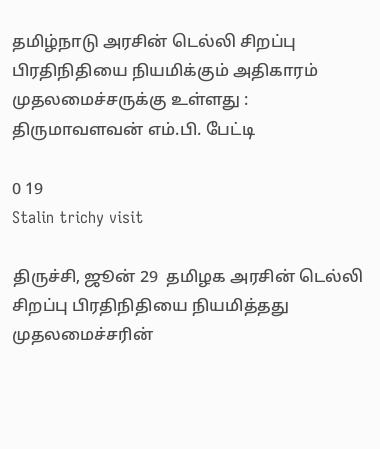தமிழ்நாடு அரசின் டெல்லி சிறப்பு பிரதிநிதியை நியமிக்கும் அதிகாரம் முதலமைச்சருக்கு உள்ளது : திருமாவளவன் எம்.பி. பேட்டி

0 19
Stalin trichy visit

திருச்சி, ஜூன் 29  தமிழக அரசின் டெல்லி சிறப்பு பிரதிநிதியை நியமித்தது முதலமைச்சரின்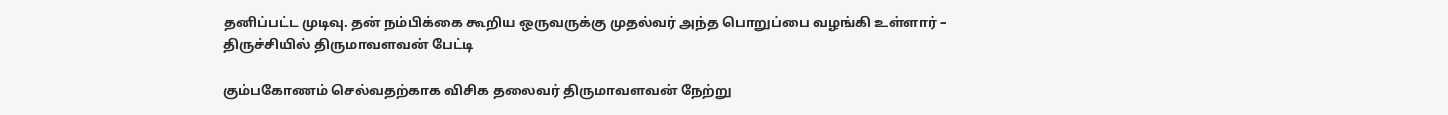தனிப்பட்ட முடிவு. தன் நம்பிக்கை கூறிய ஒருவருக்கு முதல்வர் அந்த பொறுப்பை வழங்கி உள்ளார் – திருச்சியில் திருமாவளவன் பேட்டி

கும்பகோணம் செல்வதற்காக விசிக தலைவர் திருமாவளவன் நேற்று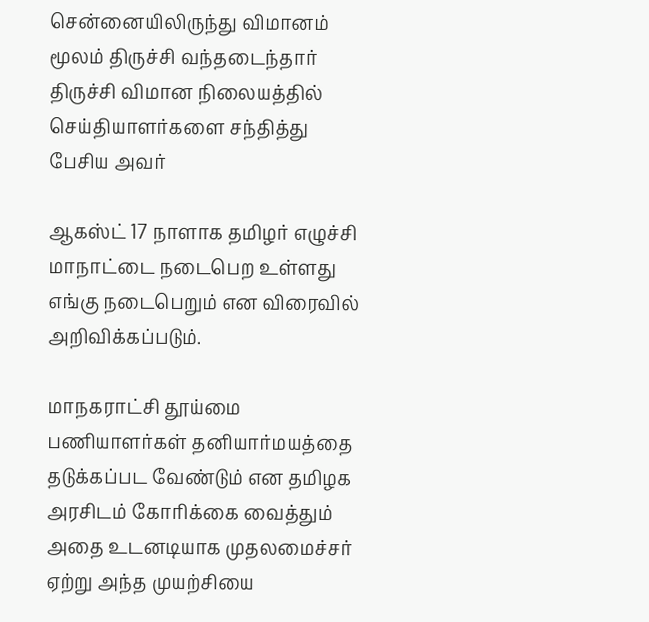சென்னையிலிருந்து விமானம் மூலம் திருச்சி வந்தடைந்தார் திருச்சி விமான நிலையத்தில் செய்தியாளர்களை சந்தித்து பேசிய அவர்

ஆகஸ்ட் 17 நாளாக தமிழர் எழுச்சி மாநாட்டை நடைபெற உள்ளது எங்கு நடைபெறும் என விரைவில் அறிவிக்கப்படும்.

மாநகராட்சி தூய்மை பணியாளர்கள் தனியார்மயத்தை தடுக்கப்பட வேண்டும் என தமிழக அரசிடம் கோரிக்கை வைத்தும் அதை உடனடியாக முதலமைச்சர் ஏற்று அந்த முயற்சியை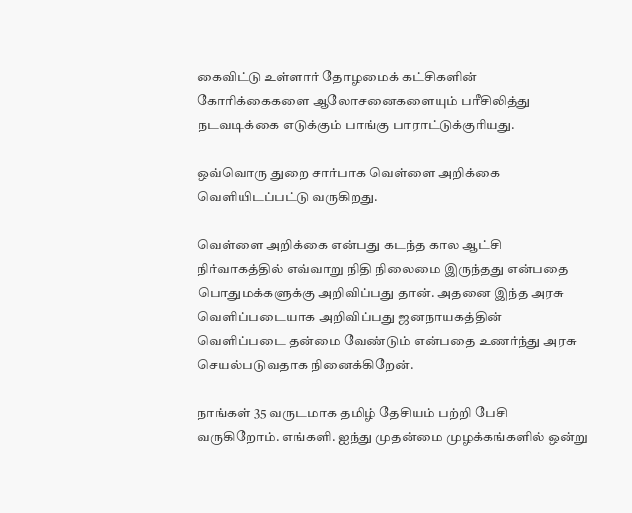கைவிட்டு உள்ளார் தோழமைக் கட்சிகளின் கோரிக்கைகளை ஆலோசனைகளையும் பரீசிலித்து நடவடிக்கை எடுக்கும் பாங்கு பாராட்டுக்குரியது.

ஒவ்வொரு துறை சார்பாக வெள்ளை அறிக்கை வெளியிடப்பட்டு வருகிறது.

வெள்ளை அறிக்கை என்பது கடந்த கால ஆட்சி நிர்வாகத்தில் எவ்வாறு நிதி நிலைமை இருந்தது என்பதை பொதுமக்களுக்கு அறிவிப்பது தான். அதனை இந்த அரசு வெளிப்படையாக அறிவிப்பது ஜனநாயகத்தின் வெளிப்படை தன்மை வேண்டும் என்பதை உணர்ந்து அரசு செயல்படுவதாக நினைக்கிறேன்.

நாங்கள் 35 வருடமாக தமிழ் தேசியம் பற்றி பேசி வருகிறோம். எங்களி. ஐந்து முதன்மை முழக்கங்களில் ஒன்று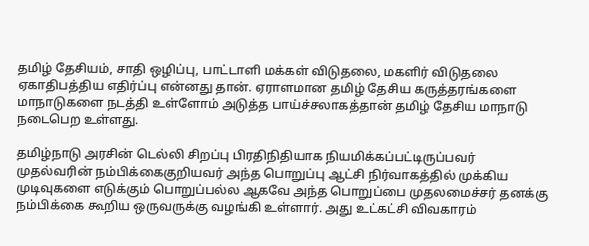தமிழ் தேசியம், சாதி ஒழிப்பு, பாட்டாளி மக்கள் விடுதலை, மகளிர் விடுதலை ஏகாதிபத்திய எதிர்ப்பு என்னது தான். ஏராளமான தமிழ் தேசிய கருத்தரங்களை மாநாடுகளை நடத்தி உள்ளோம் அடுத்த பாய்ச்சலாகத்தான் தமிழ் தேசிய மாநாடு நடைபெற உள்ளது.

தமிழ்நாடு அரசின் டெல்லி சிறப்பு பிரதிநிதியாக நியமிக்கப்பட்டிருப்பவர் முதல்வரின் நம்பிக்கைகுறியவர் அந்த பொறுப்பு ஆட்சி நிர்வாகத்தில் முக்கிய முடிவுகளை எடுக்கும் பொறுப்பல்ல ஆகவே அந்த பொறுப்பை முதலமைச்சர் தனக்கு நம்பிக்கை கூறிய ஒருவருக்கு வழங்கி உள்ளார். அது உட்கட்சி விவகாரம்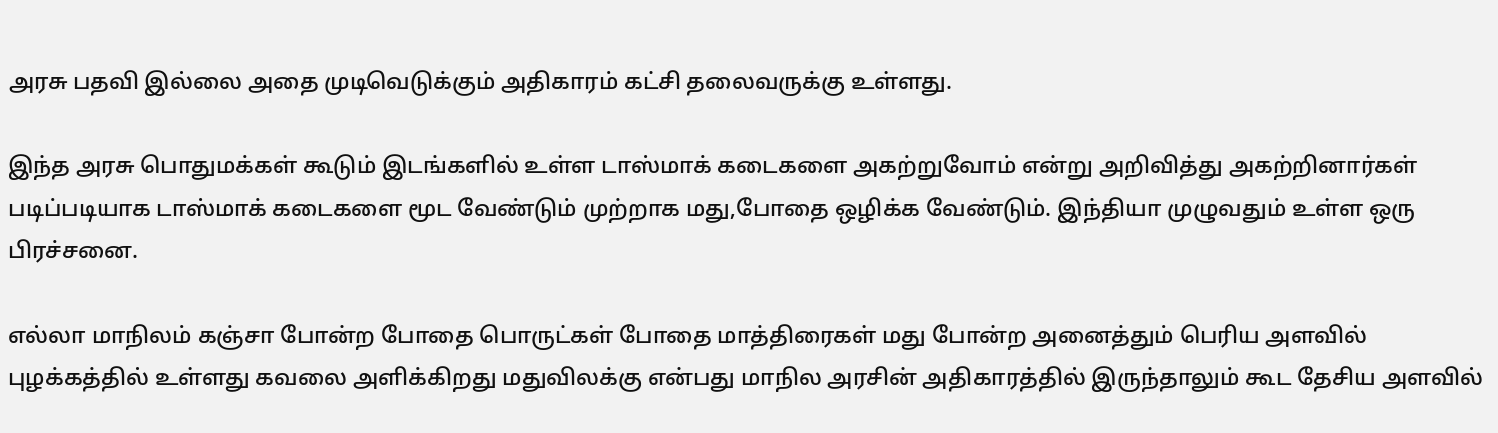அரசு பதவி இல்லை அதை முடிவெடுக்கும் அதிகாரம் கட்சி தலைவருக்கு உள்ளது.

இந்த அரசு பொதுமக்கள் கூடும் இடங்களில் உள்ள டாஸ்மாக் கடைகளை அகற்றுவோம் என்று அறிவித்து அகற்றினார்கள் படிப்படியாக டாஸ்மாக் கடைகளை மூட வேண்டும் முற்றாக மது,போதை ஒழிக்க வேண்டும். இந்தியா முழுவதும் உள்ள ஒரு பிரச்சனை.

எல்லா மாநிலம் கஞ்சா போன்ற போதை பொருட்கள் போதை மாத்திரைகள் மது போன்ற அனைத்தும் பெரிய அளவில் புழக்கத்தில் உள்ளது கவலை அளிக்கிறது மதுவிலக்கு என்பது மாநில அரசின் அதிகாரத்தில் இருந்தாலும் கூட தேசிய அளவில்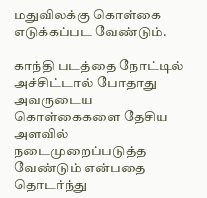மதுவிலக்கு கொள்கை எடுக்கப்பட வேண்டும்.

காந்தி படத்தை நோட்டில் அச்சிட்டால் போதாது அவருடைய கொள்கைகளை தேசிய அளவில் நடைமுறைப்படுத்த வேண்டும் என்பதை தொடர்ந்து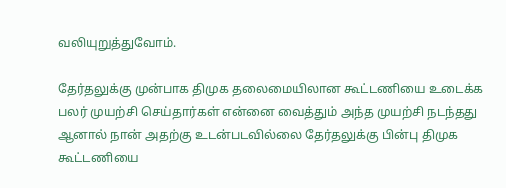வலியுறுத்துவோம்.

தேர்தலுக்கு முன்பாக திமுக தலைமையிலான கூட்டணியை உடைக்க பலர் முயற்சி செய்தார்கள் என்னை வைத்தும் அந்த முயற்சி நடந்தது ஆனால் நான் அதற்கு உடன்படவில்லை தேர்தலுக்கு பின்பு திமுக கூட்டணியை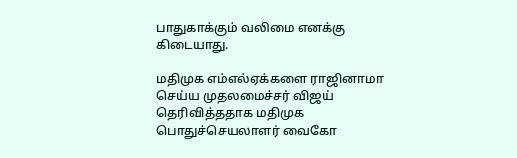பாதுகாக்கும் வலிமை எனக்கு கிடையாது.

மதிமுக எம்எல்ஏக்களை ராஜினாமா செய்ய முதலமைச்சர் விஜய் தெரிவித்ததாக மதிமுக பொதுச்செயலாளர் வைகோ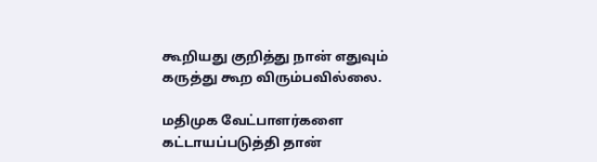கூறியது குறித்து நான் எதுவும் கருத்து கூற விரும்பவில்லை.

மதிமுக வேட்பாளர்களை கட்டாயப்படுத்தி தான்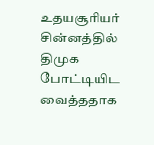உதயசூரியர் சின்னத்தில் திமுக போட்டியிட வைத்ததாக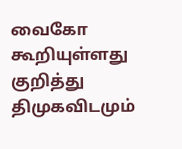வைகோ கூறியுள்ளது குறித்து திமுகவிடமும்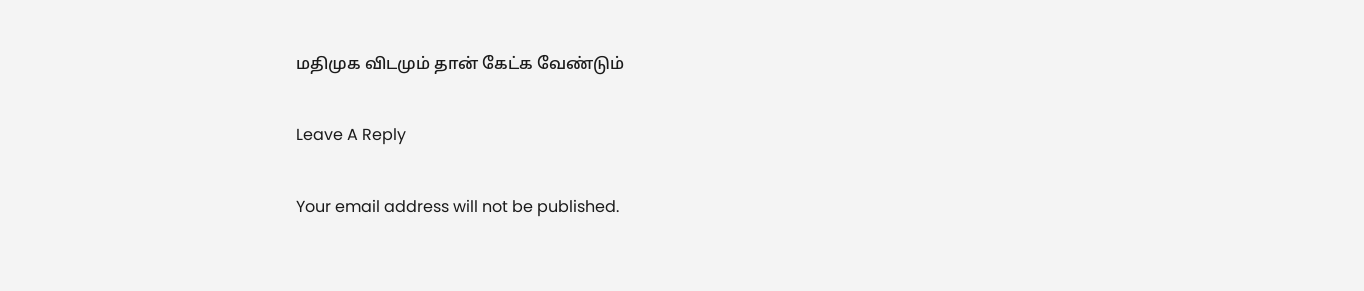மதிமுக விடமும் தான் கேட்க வேண்டும்

Leave A Reply

Your email address will not be published.